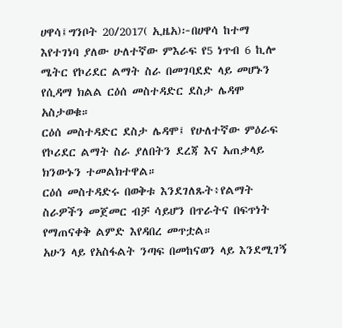ሀዋሳ፤ግንቦት 20/2017( ኢዜአ)፦በሀዋሳ ከተማ እየተገነባ ያለው ሁለተኛው ምእራፍ የ5 ነጥብ 6 ኪሎ ሜትር የኮሪደር ልማት ስራ በመገባደድ ላይ መሆኑን የሲዳማ ክልል ርዕሰ መስተዳድር ደስታ ሌዳሞ አስታወቁ።
ርዕሰ መስተዳድር ደስታ ሌዳሞ፤ የሁለተኛው ምዕራፍ የኮሪደር ልማት ስራ ያለበትን ደረጃ እና አጠቃላይ ክንውኑን ተመልክተዋል።
ርዕሰ መስተዳድሩ በወቅቱ እንደገለጹት፥የልማት ስራዎችን መጀመር ብቻ ሳይሆን በጥራትና በፍጥነት የማጠናቀቅ ልምድ እየዳበረ መጥቷል።
አሁን ላይ የአስፋልት ንጣፍ በመከናወን ላይ እንደሚገኝ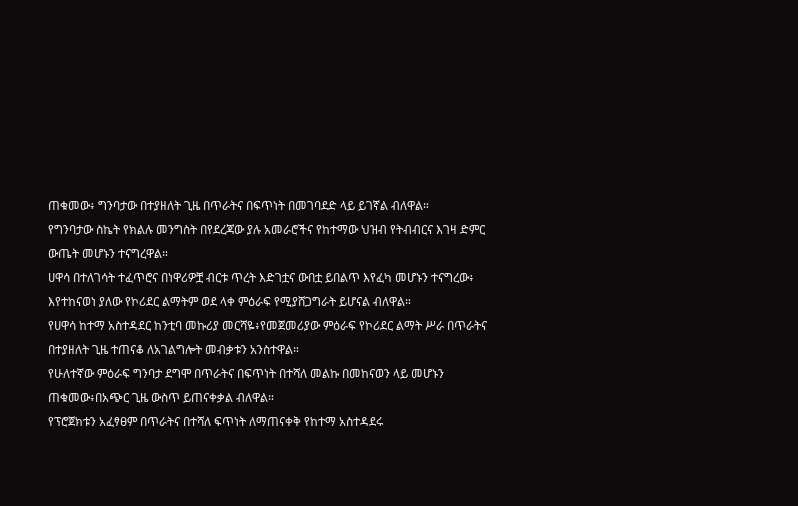ጠቁመው፥ ግንባታው በተያዘለት ጊዜ በጥራትና በፍጥነት በመገባደድ ላይ ይገኛል ብለዋል።
የግንባታው ስኬት የክልሉ መንግስት በየደረጃው ያሉ አመራሮችና የከተማው ህዝብ የትብብርና እገዛ ድምር ውጤት መሆኑን ተናግረዋል።
ሀዋሳ በተለገሳት ተፈጥሮና በነዋሪዎቿ ብርቱ ጥረት እድገቷና ውበቷ ይበልጥ እየፈካ መሆኑን ተናግረው፥ እየተከናወነ ያለው የኮሪደር ልማትም ወደ ላቀ ምዕራፍ የሚያሸጋግራት ይሆናል ብለዋል።
የሀዋሳ ከተማ አስተዳደር ከንቲባ መኩሪያ መርሻዬ፥የመጀመሪያው ምዕራፍ የኮሪደር ልማት ሥራ በጥራትና በተያዘለት ጊዜ ተጠናቆ ለአገልግሎት መብቃቱን አንስተዋል።
የሁለተኛው ምዕራፍ ግንባታ ደግሞ በጥራትና በፍጥነት በተሻለ መልኩ በመከናወን ላይ መሆኑን ጠቁመው፥በአጭር ጊዜ ውስጥ ይጠናቀቃል ብለዋል።
የፕሮጀክቱን አፈፃፀም በጥራትና በተሻለ ፍጥነት ለማጠናቀቅ የከተማ አስተዳደሩ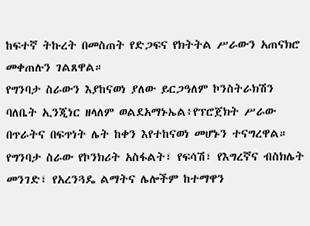ከፍተኛ ትኩረት በመስጠት የድጋፍና የክትትል ሥራውን አጠናክሮ መቀጠሉን ገልጸዋል።
የግንባታ ስራውን እያከናወነ ያለው ይርጋዓለም ኮንስትራክሽን ባለቤት ኢንጂነር ዘላለም ወልደአማኑኤል፥የፕሮጀክት ሥራው በጥራትና በፍጥነት ሌት ከቀን እየተከናወነ መሆኑን ተናግረዋል።
የግንባታ ስራው የኮንክሪት አስፋልት፣ የፍሳሽ፣ የእግረኛና ብስክሌት መንገድ፣ የአረንጓዴ ልማትና ሌሎችም ከተማዋን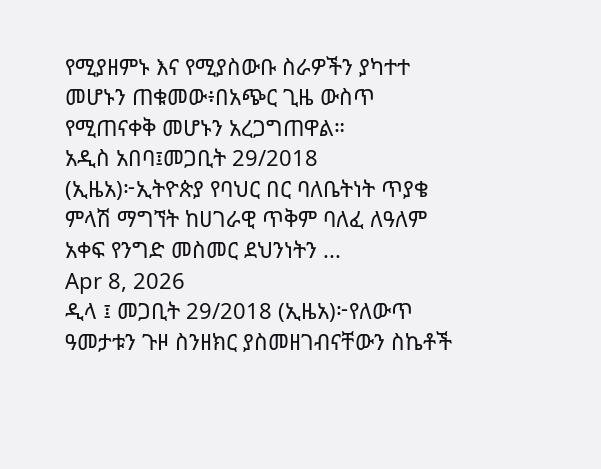የሚያዘምኑ እና የሚያስውቡ ስራዎችን ያካተተ መሆኑን ጠቁመው፥በአጭር ጊዜ ውስጥ የሚጠናቀቅ መሆኑን አረጋግጠዋል።
አዲስ አበባ፤መጋቢት 29/2018 (ኢዜአ)፦ኢትዮጵያ የባህር በር ባለቤትነት ጥያቄ ምላሽ ማግኘት ከሀገራዊ ጥቅም ባለፈ ለዓለም አቀፍ የንግድ መስመር ደህንነትን ...
Apr 8, 2026
ዲላ ፤ መጋቢት 29/2018 (ኢዜአ)፦የለውጥ ዓመታቱን ጉዞ ስንዘክር ያስመዘገብናቸውን ስኬቶች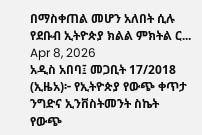በማስቀጠል መሆን አለበት ሲሉ የደቡብ ኢትዮጵያ ክልል ምክትል ር...
Apr 8, 2026
አዲስ አበባ፤ መጋቢት 17/2018 (ኢዜአ)፦ የኢትዮጵያ የውጭ ቀጥታ ንግድና ኢንቨስትመንት ስኬት የውጭ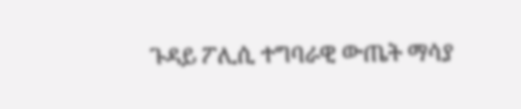ጉዳይ ፖሊሲ ተግባራዊ ውጤት ማሳያ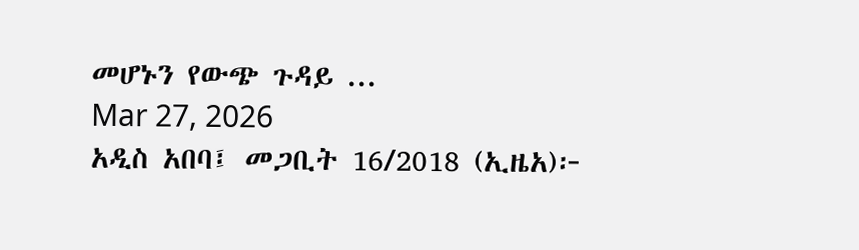መሆኑን የውጭ ጉዳይ ...
Mar 27, 2026
አዲስ አበባ፤ መጋቢት 16/2018 (ኢዜአ)፦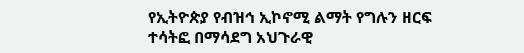የኢትዮጵያ የብዝኅ ኢኮኖሚ ልማት የግሉን ዘርፍ ተሳትፎ በማሳደግ አህጉራዊ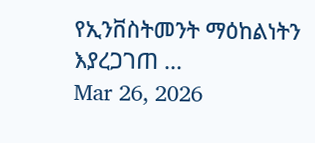የኢንቨስትመንት ማዕከልነትን እያረጋገጠ ...
Mar 26, 2026